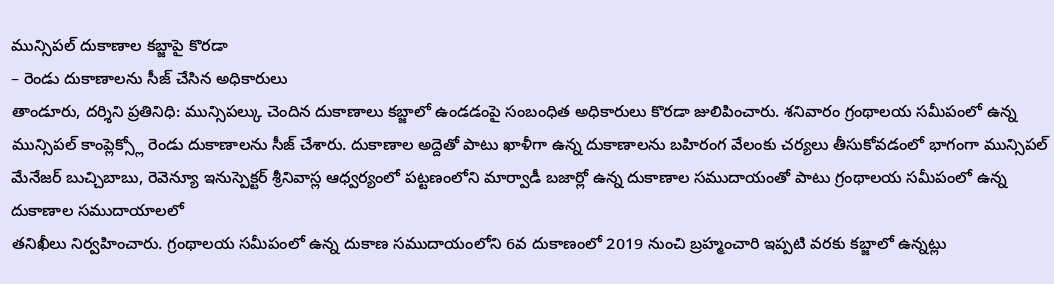మున్సిపల్ దుకాణాల కబ్జాపై కొరడా
– రెండు దుకాణాలను సీజ్ చేసిన అధికారులు
తాండూరు, దర్శిని ప్రతినిధి: మున్సిపల్కు చెందిన దుకాణాలు కబ్జాలో ఉండడంపై సంబంధిత అధికారులు కొరడా జులిపించారు. శనివారం గ్రంథాలయ సమీపంలో ఉన్న మున్సిపల్ కాంప్లెక్స్లో రెండు దుకాణాలను సీజ్ చేశారు. దుకాణాల అద్దెతో పాటు ఖాళీగా ఉన్న దుకాణాలను బహిరంగ వేలంకు చర్యలు తీసుకోవడంలో భాగంగా మున్సిపల్ మేనేజర్ బుచ్చిబాబు, రెవెన్యూ ఇనుస్పెక్టర్ శ్రీనివాస్ల ఆధ్వర్యంలో పట్టణంలోని మార్వాడీ బజార్లో ఉన్న దుకాణాల సముదాయంతో పాటు గ్రంథాలయ సమీపంలో ఉన్న దుకాణాల సముదాయాలలో
తనిఖీలు నిర్వహించారు. గ్రంథాలయ సమీపంలో ఉన్న దుకాణ సముదాయంలోని 6వ దుకాణంలో 2019 నుంచి బ్రహ్మంచారి ఇప్పటి వరకు కబ్జాలో ఉన్నట్లు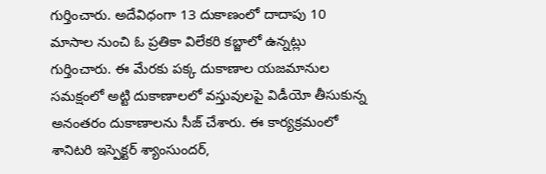గుర్తించారు. అదేవిధంగా 13 దుకాణంలో దాదాపు 10 మాసాల నుంచి ఓ ప్రతికా విలేకరి కబ్జాలో ఉన్నట్లు గుర్తించారు. ఈ మేరకు పక్క దుకాణాల యజమానుల సమక్షంలో అట్టి దుకాణాలలో వస్తువులపై విడీయో తీసుకున్న అనంతరం దుకాణాలను సీజ్ చేశారు. ఈ కార్యక్రమంలో శానిటరి ఇస్పెక్టర్ శ్యాంసుందర్,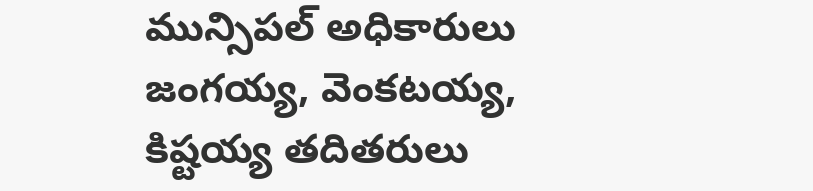మున్సిపల్ అధికారులు జంగయ్య, వెంకటయ్య, కిష్టయ్య తదితరులు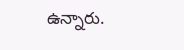ఉన్నారు.